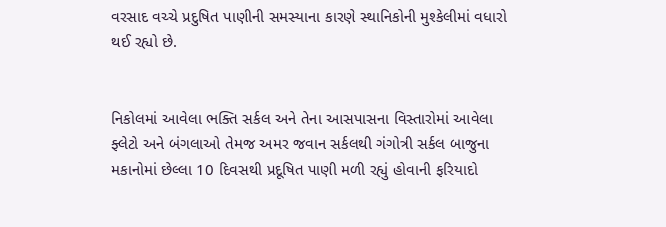વરસાદ વચ્ચે પ્રદુષિત પાણીની સમસ્યાના કારણે સ્થાનિકોની મુશ્કેલીમાં વધારો થઈ રહ્યો છે.


નિકોલમાં આવેલા ભક્તિ સર્કલ અને તેના આસપાસના વિસ્તારોમાં આવેલા ફ્લેટો અને બંગલાઓ તેમજ અમર જવાન સર્કલથી ગંગોત્રી સર્કલ બાજુના મકાનોમાં છેલ્લા 10 દિવસથી પ્રદૂષિત પાણી મળી રહ્યું હોવાની ફરિયાદો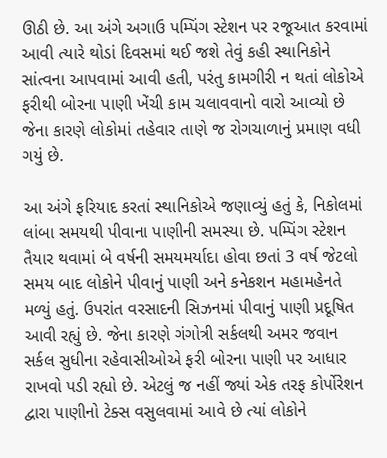ઊઠી છે. આ અંગે અગાઉ પમ્પિંગ સ્ટેશન પર રજૂઆત કરવામાં આવી ત્યારે થોડાં દિવસમાં થઈ જશે તેવું કહી સ્થાનિકોને સાંત્વના આપવામાં આવી હતી, પરંતુ કામગીરી ન થતાં લોકોએ ફરીથી બોરના પાણી ખેંચી કામ ચલાવવાનો વારો આવ્યો છે જેના કારણે લોકોમાં તહેવાર તાણે જ રોગચાળાનું પ્રમાણ વધી ગયું છે.

આ અંગે ફરિયાદ કરતાં સ્થાનિકોએ જણાવ્યું હતું કે, નિકોલમાં લાંબા સમયથી પીવાના પાણીની સમસ્યા છે. પમ્પિંગ સ્ટેશન તૈયાર થવામાં બે વર્ષની સમયમર્યાદા હોવા છતાં 3 વર્ષ જેટલો સમય બાદ લોકોને પીવાનું પાણી અને કનેકશન મહામહેનતે મળ્યું હતું. ઉપરાંત વરસાદની સિઝનમાં પીવાનું પાણી પ્રદૂષિત આવી રહ્યું છે. જેના કારણે ગંગોત્રી સર્કલથી અમર જવાન સર્કલ સુધીના રહેવાસીઓએ ફરી બોરના પાણી પર આધાર રાખવો પડી રહ્યો છે. એટલું જ નહીં જ્યાં એક તરફ કોર્પોરેશન દ્વારા પાણીનો ટેક્સ વસુલવામાં આવે છે ત્યાં લોકોને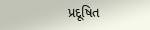પ્રદૂષિત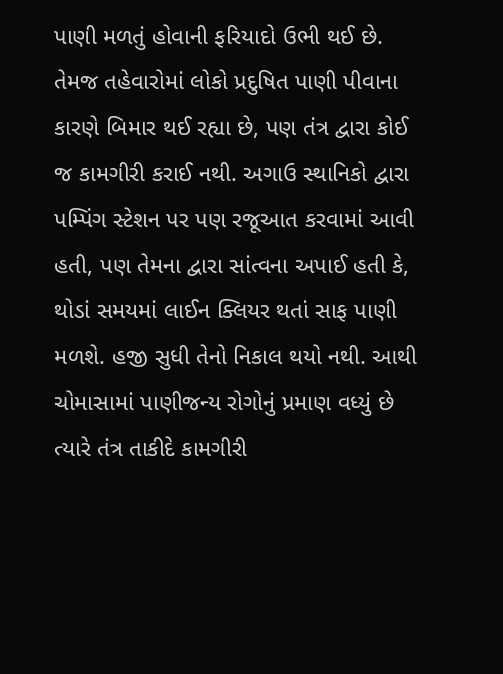પાણી મળતું હોવાની ફરિયાદો ઉભી થઈ છે. તેમજ તહેવારોમાં લોકો પ્રદુષિત પાણી પીવાના કારણે બિમાર થઈ રહ્યા છે, પણ તંત્ર દ્વારા કોઈ જ કામગીરી કરાઈ નથી. અગાઉ સ્થાનિકો દ્વારા પમ્પિંગ સ્ટેશન પર પણ રજૂઆત કરવામાં આવી હતી, પણ તેમના દ્વારા સાંત્વના અપાઈ હતી કે, થોડાં સમયમાં લાઈન ક્લિયર થતાં સાફ પાણી મળશે. હજી સુધી તેનો નિકાલ થયો નથી. આથી ચોમાસામાં પાણીજન્ય રોગોનું પ્રમાણ વધ્યું છે ત્યારે તંત્ર તાકીદે કામગીરી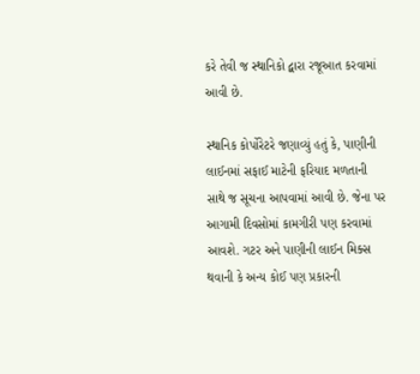કરે તેવી જ સ્થાનિકો દ્વારા રજૂઆત કરવામાં આવી છે.

સ્થાનિક કોર્પોરેટરે જણાવ્યું હતું કે, પાણીની લાઈનમાં સફાઈ માટેની ફરિયાદ મળતાની સાથે જ સૂચના આપવામાં આવી છે. જેના પર આગામી દિવસોમાં કામગીરી પણ કરવામાં આવશે. ગટર અને પાણીની લાઈન મિક્સ થવાની કે અન્ય કોઈ પણ પ્રકારની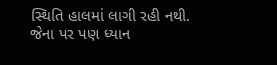સ્થિતિ હાલમાં લાગી રહી નથી. જેના પર પણ ધ્યાન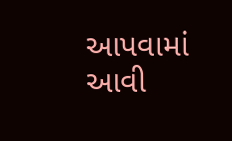આપવામાં આવી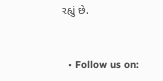રહ્યું છે.


  • Follow us on: